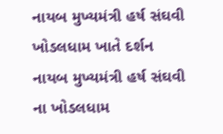નાયબ મુખ્યમંત્રી હર્ષ સંઘવી ખોડલધામ ખાતે દર્શન
નાયબ મુખ્યમંત્રી હર્ષ સંઘવી ના ખોડલધામ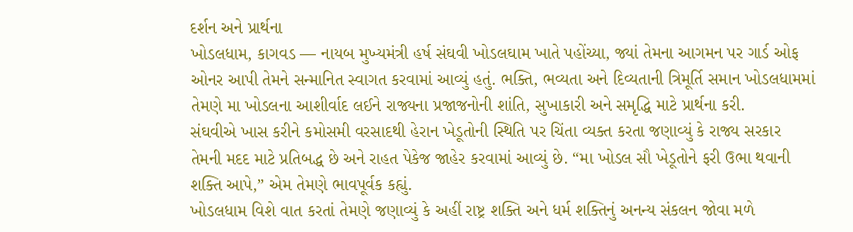દર્શન અને પ્રાર્થના
ખોડલધામ, કાગવડ — નાયબ મુખ્યમંત્રી હર્ષ સંઘવી ખોડલઘામ ખાતે પહોંચ્યા, જ્યાં તેમના આગમન પર ગાર્ડ ઓફ ઓનર આપી તેમને સન્માનિત સ્વાગત કરવામાં આવ્યું હતું. ભક્તિ, ભવ્યતા અને દિવ્યતાની ત્રિમૂર્તિ સમાન ખોડલધામમાં તેમણે મા ખોડલના આશીર્વાદ લઈને રાજ્યના પ્રજાજનોની શાંતિ, સુખાકારી અને સમૃદ્ધિ માટે પ્રાર્થના કરી.
સંઘવીએ ખાસ કરીને કમોસમી વરસાદથી હેરાન ખેડૂતોની સ્થિતિ પર ચિંતા વ્યક્ત કરતા જણાવ્યું કે રાજ્ય સરકાર તેમની મદદ માટે પ્રતિબદ્ધ છે અને રાહત પેકેજ જાહેર કરવામાં આવ્યું છે. “મા ખોડલ સૌ ખેડૂતોને ફરી ઉભા થવાની શક્તિ આપે,” એમ તેમણે ભાવપૂર્વક કહ્યું.
ખોડલધામ વિશે વાત કરતાં તેમણે જણાવ્યું કે અહીં રાષ્ટ્ર શક્તિ અને ધર્મ શક્તિનું અનન્ય સંકલન જોવા મળે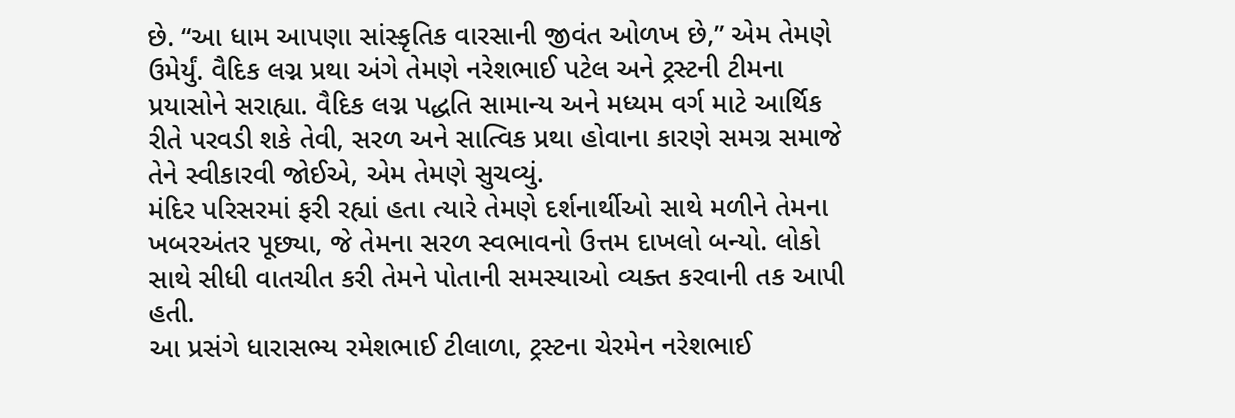છે. “આ ધામ આપણા સાંસ્કૃતિક વારસાની જીવંત ઓળખ છે,” એમ તેમણે ઉમેર્યું. વૈદિક લગ્ન પ્રથા અંગે તેમણે નરેશભાઈ પટેલ અને ટ્રસ્ટની ટીમના પ્રયાસોને સરાહ્યા. વૈદિક લગ્ન પદ્ધતિ સામાન્ય અને મધ્યમ વર્ગ માટે આર્થિક રીતે પરવડી શકે તેવી, સરળ અને સાત્વિક પ્રથા હોવાના કારણે સમગ્ર સમાજે તેને સ્વીકારવી જોઈએ, એમ તેમણે સુચવ્યું.
મંદિર પરિસરમાં ફરી રહ્યાં હતા ત્યારે તેમણે દર્શનાર્થીઓ સાથે મળીને તેમના ખબરઅંતર પૂછ્યા, જે તેમના સરળ સ્વભાવનો ઉત્તમ દાખલો બન્યો. લોકો સાથે સીધી વાતચીત કરી તેમને પોતાની સમસ્યાઓ વ્યક્ત કરવાની તક આપી હતી.
આ પ્રસંગે ધારાસભ્ય રમેશભાઈ ટીલાળા, ટ્રસ્ટના ચેરમેન નરેશભાઈ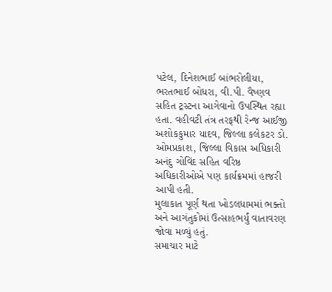પટેલ, દિનેશભાઈ બાંભરોલીયા, ભરતભાઈ બોધરા, વી.પી. વૈષ્ણવ સહિત ટ્રસ્ટના આગેવાનો ઉપસ્થિત રહ્યા હતા. વહીવટી તંત્ર તરફથી રેન્જ આઈજી અશોકકુમાર યાદવ, જિલ્લા કલેકટર ડો. ઓમપ્રકાશ, જિલ્લા વિકાસ અધિકારી અનંદુ ગોવિંદ સહિત વરિષ્ઠ અધિકારીઓએ પણ કાર્યક્રમમાં હાજરી આપી હતી.
મુલાકાત પૂર્ણ થતા ખોડલધામમાં ભક્તો અને આગંતુકોમાં ઉત્સાહભર્યું વાતાવરણ જોવા મળ્યું હતું.
સમાચાર માટે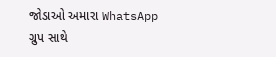જોડાઓ અમારા WhatsApp ગ્રુપ સાથે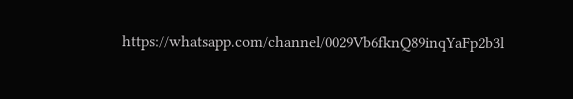https://whatsapp.com/channel/0029Vb6fknQ89inqYaFp2b3l